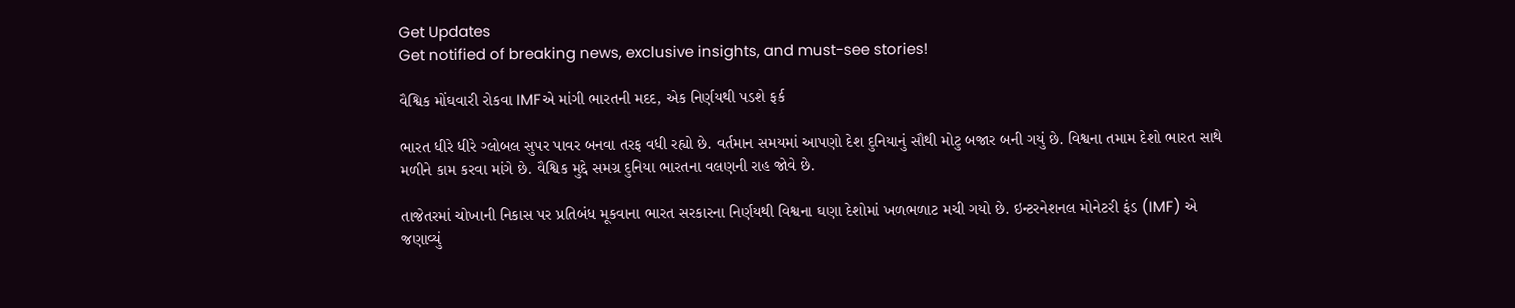Get Updates
Get notified of breaking news, exclusive insights, and must-see stories!

વૈશ્વિક મોંઘવારી રોકવા IMFએ માંગી ભારતની મદદ, એક નિર્ણયથી પડશે ફર્ક

ભારત ધીરે ધીરે ગ્લોબલ સુપર પાવર બનવા તરફ વધી રહ્યો છે. વર્તમાન સમયમાં આપણો દેશ દુનિયાનું સૌથી મોટુ બજાર બની ગયું છે. વિશ્વના તમામ દેશો ભારત સાથે મળીને કામ કરવા માંગે છે. વૈશ્વિક મુદ્દે સમગ્ર દુનિયા ભારતના વલણની રાહ જોવે છે.

તાજેતરમાં ચોખાની નિકાસ પર પ્રતિબંધ મૂકવાના ભારત સરકારના નિર્ણયથી વિશ્વના ઘણા દેશોમાં ખળભળાટ મચી ગયો છે. ઇન્ટરનેશનલ મોનેટરી ફંડ (IMF) એ જણાવ્યું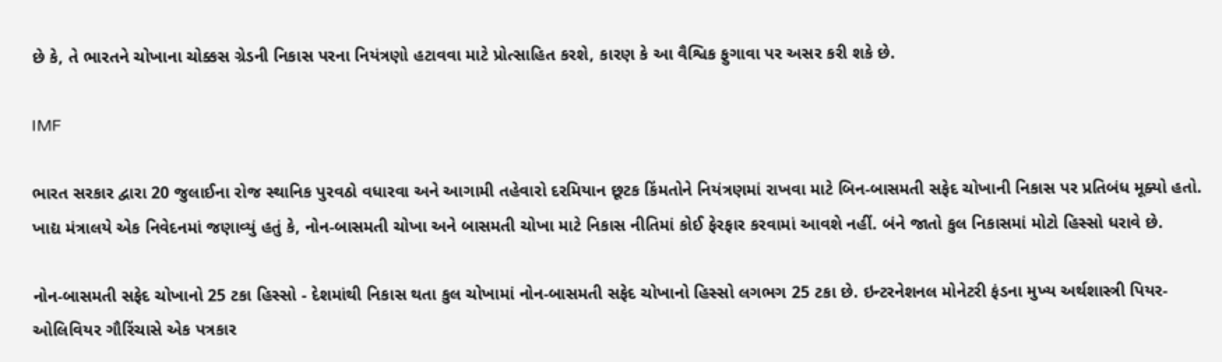છે કે, તે ભારતને ચોખાના ચોક્કસ ગ્રેડની નિકાસ પરના નિયંત્રણો હટાવવા માટે પ્રોત્સાહિત કરશે, કારણ કે આ વૈશ્વિક ફુગાવા પર અસર કરી શકે છે.

IMF

ભારત સરકાર દ્વારા 20 જુલાઈના રોજ સ્થાનિક પુરવઠો વધારવા અને આગામી તહેવારો દરમિયાન છૂટક કિંમતોને નિયંત્રણમાં રાખવા માટે બિન-બાસમતી સફેદ ચોખાની નિકાસ પર પ્રતિબંધ મૂક્યો હતો. ખાદ્ય મંત્રાલયે એક નિવેદનમાં જણાવ્યું હતું કે, નોન-બાસમતી ચોખા અને બાસમતી ચોખા માટે નિકાસ નીતિમાં કોઈ ફેરફાર કરવામાં આવશે નહીં. બંને જાતો કુલ નિકાસમાં મોટો હિસ્સો ધરાવે છે.

નોન-બાસમતી સફેદ ચોખાનો 25 ટકા હિસ્સો - દેશમાંથી નિકાસ થતા કુલ ચોખામાં નોન-બાસમતી સફેદ ચોખાનો હિસ્સો લગભગ 25 ટકા છે. ઇન્ટરનેશનલ મોનેટરી ફંડના મુખ્ય અર્થશાસ્ત્રી પિયર-ઓલિવિયર ગૌરિંચાસે એક પત્રકાર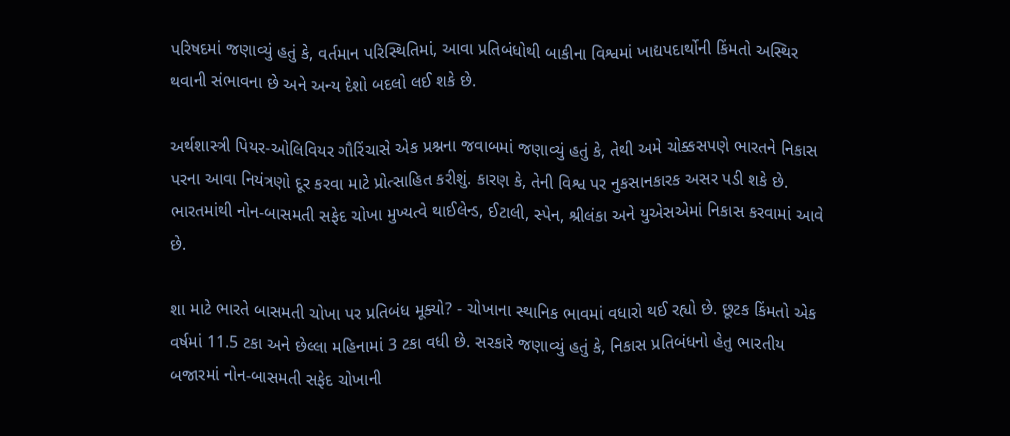પરિષદમાં જણાવ્યું હતું કે, વર્તમાન પરિસ્થિતિમાં, આવા પ્રતિબંધોથી બાકીના વિશ્વમાં ખાદ્યપદાર્થોની કિંમતો અસ્થિર થવાની સંભાવના છે અને અન્ય દેશો બદલો લઈ શકે છે.

અર્થશાસ્ત્રી પિયર-ઓલિવિયર ગૌરિંચાસે એક પ્રશ્નના જવાબમાં જણાવ્યું હતું કે, તેથી અમે ચોક્કસપણે ભારતને નિકાસ પરના આવા નિયંત્રણો દૂર કરવા માટે પ્રોત્સાહિત કરીશું. કારણ કે, તેની વિશ્વ પર નુકસાનકારક અસર પડી શકે છે. ભારતમાંથી નોન-બાસમતી સફેદ ચોખા મુખ્યત્વે થાઈલેન્ડ, ઈટાલી, સ્પેન, શ્રીલંકા અને યુએસએમાં નિકાસ કરવામાં આવે છે.

શા માટે ભારતે બાસમતી ચોખા પર પ્રતિબંધ મૂક્યો? - ચોખાના સ્થાનિક ભાવમાં વધારો થઈ રહ્યો છે. છૂટક કિંમતો એક વર્ષમાં 11.5 ટકા અને છેલ્લા મહિનામાં 3 ટકા વધી છે. સરકારે જણાવ્યું હતું કે, નિકાસ પ્રતિબંધનો હેતુ ભારતીય બજારમાં નોન-બાસમતી સફેદ ચોખાની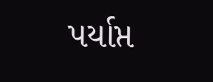પર્યાપ્ત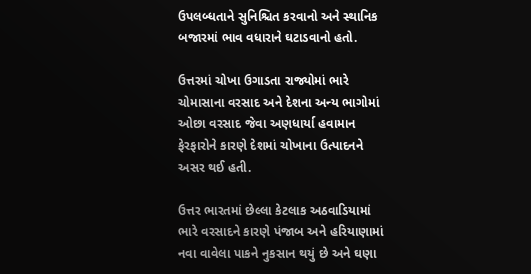ઉપલબ્ધતાને સુનિશ્ચિત કરવાનો અને સ્થાનિક બજારમાં ભાવ વધારાને ઘટાડવાનો હતો.

ઉત્તરમાં ચોખા ઉગાડતા રાજ્યોમાં ભારે ચોમાસાના વરસાદ અને દેશના અન્ય ભાગોમાં ઓછા વરસાદ જેવા અણધાર્યા હવામાન ફેરફારોને કારણે દેશમાં ચોખાના ઉત્પાદનને અસર થઈ હતી.

ઉત્તર ભારતમાં છેલ્લા કેટલાક અઠવાડિયામાં ભારે વરસાદને કારણે પંજાબ અને હરિયાણામાં નવા વાવેલા પાકને નુકસાન થયું છે અને ઘણા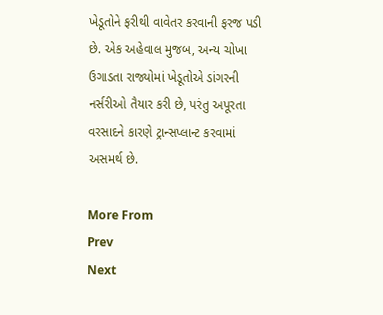ખેડૂતોને ફરીથી વાવેતર કરવાની ફરજ પડી છે. એક અહેવાલ મુજબ, અન્ય ચોખા ઉગાડતા રાજ્યોમાં ખેડૂતોએ ડાંગરની નર્સરીઓ તૈયાર કરી છે, પરંતુ અપૂરતા વરસાદને કારણે ટ્રાન્સપ્લાન્ટ કરવામાં અસમર્થ છે.

More From
Prev
Next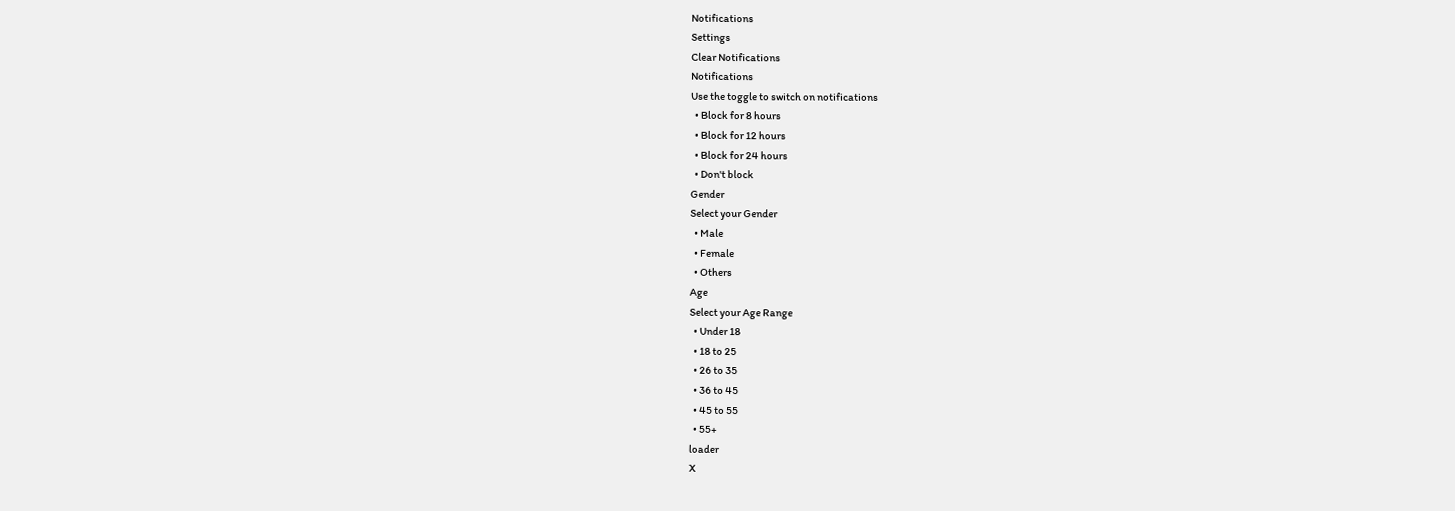Notifications
Settings
Clear Notifications
Notifications
Use the toggle to switch on notifications
  • Block for 8 hours
  • Block for 12 hours
  • Block for 24 hours
  • Don't block
Gender
Select your Gender
  • Male
  • Female
  • Others
Age
Select your Age Range
  • Under 18
  • 18 to 25
  • 26 to 35
  • 36 to 45
  • 45 to 55
  • 55+
loader
X